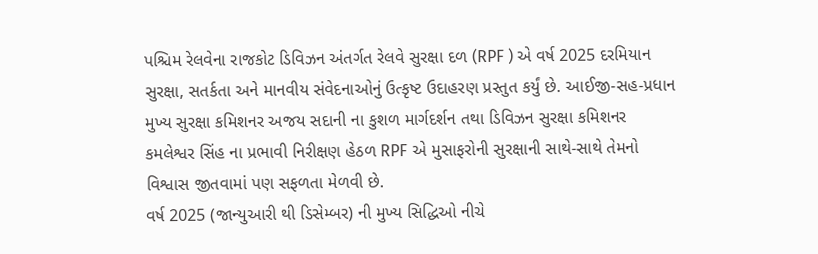પશ્ચિમ રેલવેના રાજકોટ ડિવિઝન અંતર્ગત રેલવે સુરક્ષા દળ (RPF ) એ વર્ષ 2025 દરમિયાન સુરક્ષા, સતર્કતા અને માનવીય સંવેદનાઓનું ઉત્કૃષ્ટ ઉદાહરણ પ્રસ્તુત કર્યું છે. આઈજી-સહ-પ્રધાન મુખ્ય સુરક્ષા કમિશનર અજય સદાની ના કુશળ માર્ગદર્શન તથા ડિવિઝન સુરક્ષા કમિશનર કમલેશ્વર સિંહ ના પ્રભાવી નિરીક્ષણ હેઠળ RPF એ મુસાફરોની સુરક્ષાની સાથે-સાથે તેમનો વિશ્વાસ જીતવામાં પણ સફળતા મેળવી છે.
વર્ષ 2025 (જાન્યુઆરી થી ડિસેમ્બર) ની મુખ્ય સિદ્ધિઓ નીચે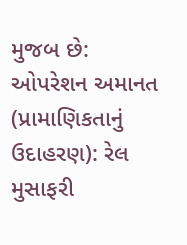મુજબ છે: ઓપરેશન અમાનત (પ્રામાણિકતાનું ઉદાહરણ): રેલ મુસાફરી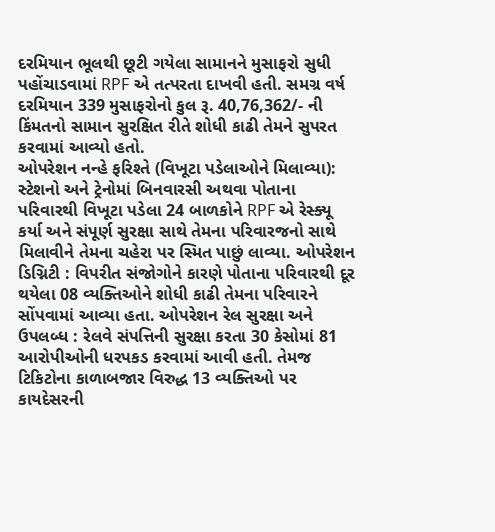દરમિયાન ભૂલથી છૂટી ગયેલા સામાનને મુસાફરો સુધી પહોંચાડવામાં RPF એ તત્પરતા દાખવી હતી. સમગ્ર વર્ષ દરમિયાન 339 મુસાફરોનો કુલ રૂ. 40,76,362/- ની કિંમતનો સામાન સુરક્ષિત રીતે શોધી કાઢી તેમને સુપરત કરવામાં આવ્યો હતો.
ઓપરેશન નન્હે ફરિશ્તે (વિખૂટા પડેલાઓને મિલાવ્યા): સ્ટેશનો અને ટ્રેનોમાં બિનવારસી અથવા પોતાના પરિવારથી વિખૂટા પડેલા 24 બાળકોને RPF એ રેસ્ક્યૂ કર્યા અને સંપૂર્ણ સુરક્ષા સાથે તેમના પરિવારજનો સાથે મિલાવીને તેમના ચહેરા પર સ્મિત પાછું લાવ્યા. ઓપરેશન ડિગ્નિટી : વિપરીત સંજોગોને કારણે પોતાના પરિવારથી દૂર થયેલા 08 વ્યક્તિઓને શોધી કાઢી તેમના પરિવારને સોંપવામાં આવ્યા હતા. ઓપરેશન રેલ સુરક્ષા અને ઉપલબ્ધ : રેલવે સંપત્તિની સુરક્ષા કરતા 30 કેસોમાં 81 આરોપીઓની ધરપકડ કરવામાં આવી હતી. તેમજ ટિકિટોના કાળાબજાર વિરુદ્ધ 13 વ્યક્તિઓ પર કાયદેસરની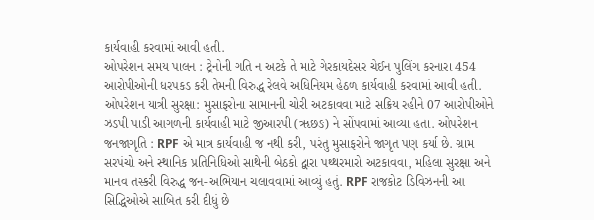કાર્યવાહી કરવામાં આવી હતી.
ઓપરેશન સમય પાલન : ટ્રેનોની ગતિ ન અટકે તે માટે ગેરકાયદેસર ચેઈન પુલિંગ કરનારા 454 આરોપીઓની ધરપકડ કરી તેમની વિરુદ્ધ રેલવે અધિનિયમ હેઠળ કાર્યવાહી કરવામાં આવી હતી. ઓપરેશન યાત્રી સુરક્ષા: મુસાફરોના સામાનની ચોરી અટકાવવા માટે સક્રિય રહીને 07 આરોપીઓને ઝડપી પાડી આગળની કાર્યવાહી માટે જીઆરપી (ૠછઙ) ને સોંપવામાં આવ્યા હતા. ઓપરેશન જનજાગૃતિ : RPF એ માત્ર કાર્યવાહી જ નથી કરી, પરંતુ મુસાફરોને જાગૃત પણ કર્યા છે. ગ્રામ સરપંચો અને સ્થાનિક પ્રતિનિધિઓ સાથેની બેઠકો દ્વારા પથ્થરમારો અટકાવવા, મહિલા સુરક્ષા અને માનવ તસ્કરી વિરુદ્ધ જન-અભિયાન ચલાવવામાં આવ્યું હતું. RPF રાજકોટ ડિવિઝનની આ સિદ્ધિઓએ સાબિત કરી દીધું છે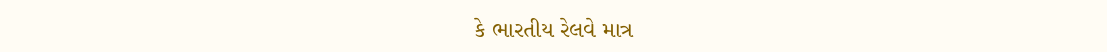કે ભારતીય રેલવે માત્ર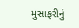મુસાફરીનું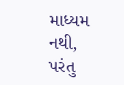માધ્યમ નથી, પરંતુ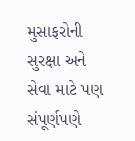મુસાફરોની સુરક્ષા અને સેવા માટે પણ સંપૂર્ણપણે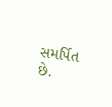સમર્પિત છે.